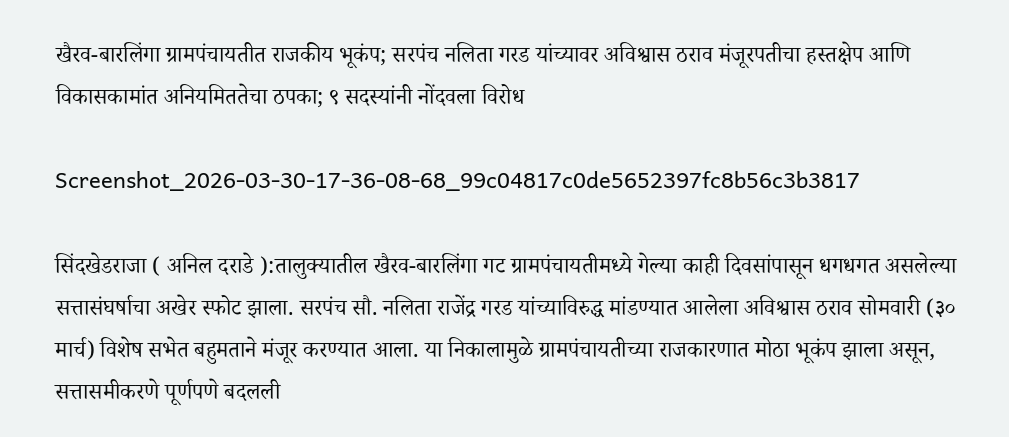खैरव-बारलिंगा ग्रामपंचायतीत राजकीय भूकंप; सरपंच नलिता गरड यांच्यावर अविश्वास ठराव मंजूरपतीचा हस्तक्षेप आणि विकासकामांत अनियमिततेचा ठपका; ९ सदस्यांनी नोंदवला विरोध

Screenshot_2026-03-30-17-36-08-68_99c04817c0de5652397fc8b56c3b3817

सिंदखेडराजा ( अनिल दराडे ):तालुक्यातील खैरव-बारलिंगा गट ग्रामपंचायतीमध्ये गेल्या काही दिवसांपासून धगधगत असलेल्या सत्तासंघर्षाचा अखेर स्फोट झाला. सरपंच सौ. नलिता राजेंद्र गरड यांच्याविरुद्ध मांडण्यात आलेला अविश्वास ठराव सोमवारी (३० मार्च) विशेष सभेत बहुमताने मंजूर करण्यात आला. या निकालामुळे ग्रामपंचायतीच्या राजकारणात मोठा भूकंप झाला असून, सत्तासमीकरणे पूर्णपणे बदलली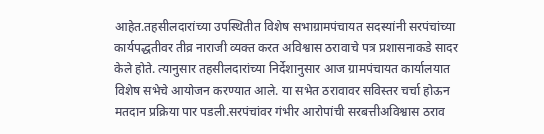आहेत.तहसीलदारांच्या उपस्थितीत विशेष सभाग्रामपंचायत सदस्यांनी सरपंचांच्या कार्यपद्धतीवर तीव्र नाराजी व्यक्त करत अविश्वास ठरावाचे पत्र प्रशासनाकडे सादर केले होते. त्यानुसार तहसीलदारांच्या निर्देशानुसार आज ग्रामपंचायत कार्यालयात विशेष सभेचे आयोजन करण्यात आले. या सभेत ठरावावर सविस्तर चर्चा होऊन मतदान प्रक्रिया पार पडली.सरपंचांवर गंभीर आरोपांची सरबत्तीअविश्वास ठराव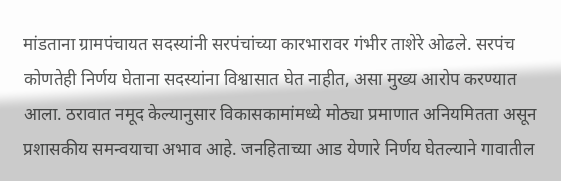मांडताना ग्रामपंचायत सदस्यांनी सरपंचांच्या कारभारावर गंभीर ताशेरे ओढले. सरपंच कोणतेही निर्णय घेताना सदस्यांना विश्वासात घेत नाहीत, असा मुख्य आरोप करण्यात आला. ठरावात नमूद केल्यानुसार विकासकामांमध्ये मोठ्या प्रमाणात अनियमितता असून प्रशासकीय समन्वयाचा अभाव आहे. जनहिताच्या आड येणारे निर्णय घेतल्याने गावातील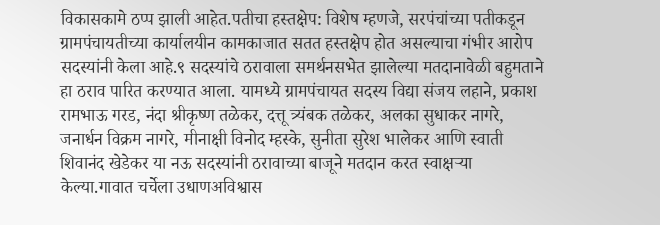विकासकामे ठप्प झाली आहेत.पतीचा हस्तक्षेप: विशेष म्हणजे, सरपंचांच्या पतीकडून ग्रामपंचायतीच्या कार्यालयीन कामकाजात सतत हस्तक्षेप होत असल्याचा गंभीर आरोप सदस्यांनी केला आहे.९ सदस्यांचे ठरावाला समर्थनसभेत झालेल्या मतदानावेळी बहुमताने हा ठराव पारित करण्यात आला. यामध्ये ग्रामपंचायत सदस्य विद्या संजय लहाने, प्रकाश रामभाऊ गरड, नंदा श्रीकृष्ण तळेकर, दत्तू त्र्यंबक तळेकर, अलका सुधाकर नागरे, जनार्धन विक्रम नागरे, मीनाक्षी विनोद म्हस्के, सुनीता सुरेश भालेकर आणि स्वाती शिवानंद खेडेकर या नऊ सदस्यांनी ठरावाच्या बाजूने मतदान करत स्वाक्षऱ्या केल्या.गावात चर्चेला उधाणअविश्वास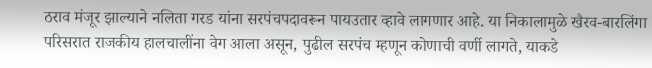ठराव मंजूर झाल्याने नलिता गरड यांना सरपंचपदावरून पायउतार व्हावे लागणार आहे. या निकालामुळे खैरव-बारलिंगा परिसरात राजकीय हालचालींना वेग आला असून, पुढील सरपंच म्हणून कोणाची वर्णी लागते, याकडे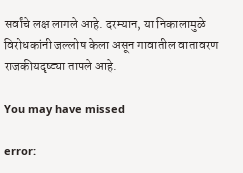सर्वांचे लक्ष लागले आहे. दरम्यान, या निकालामुळे विरोधकांनी जल्लोष केला असून गावातील वातावरण राजकीयदृष्ट्या तापले आहे.

You may have missed

error: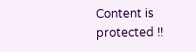Content is protected !!